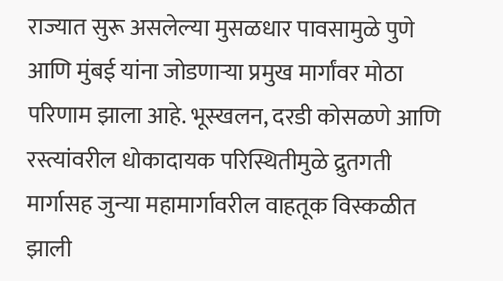राज्यात सुरू असलेल्या मुसळधार पावसामुळे पुणे आणि मुंबई यांना जोडणाऱ्या प्रमुख मार्गांवर मोठा परिणाम झाला आहे. भूस्खलन, दरडी कोसळणे आणि रस्त्यांवरील धोकादायक परिस्थितीमुळे द्रुतगती मार्गासह जुन्या महामार्गावरील वाहतूक विस्कळीत झाली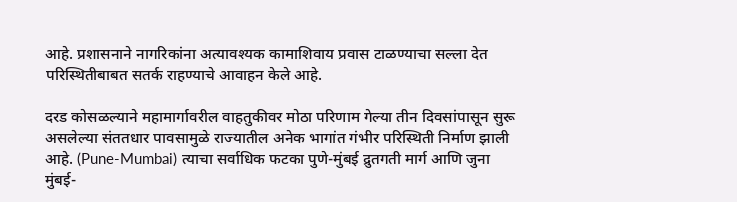आहे. प्रशासनाने नागरिकांना अत्यावश्यक कामाशिवाय प्रवास टाळण्याचा सल्ला देत परिस्थितीबाबत सतर्क राहण्याचे आवाहन केले आहे.

दरड कोसळल्याने महामार्गावरील वाहतुकीवर मोठा परिणाम गेल्या तीन दिवसांपासून सुरू असलेल्या संततधार पावसामुळे राज्यातील अनेक भागांत गंभीर परिस्थिती निर्माण झाली आहे. (Pune-Mumbai) त्याचा सर्वाधिक फटका पुणे-मुंबई द्रुतगती मार्ग आणि जुना मुंबई-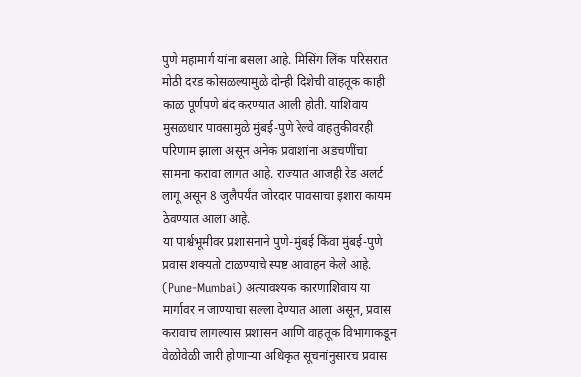पुणे महामार्ग यांना बसला आहे. मिसिंग लिंक परिसरात मोठी दरड कोसळल्यामुळे दोन्ही दिशेची वाहतूक काही काळ पूर्णपणे बंद करण्यात आली होती. याशिवाय मुसळधार पावसामुळे मुंबई-पुणे रेल्वे वाहतुकीवरही परिणाम झाला असून अनेक प्रवाशांना अडचणींचा सामना करावा लागत आहे. राज्यात आजही रेड अलर्ट लागू असून 8 जुलैपर्यंत जोरदार पावसाचा इशारा कायम ठेवण्यात आला आहे.
या पार्श्वभूमीवर प्रशासनाने पुणे-मुंबई किंवा मुंबई-पुणे प्रवास शक्यतो टाळण्याचे स्पष्ट आवाहन केले आहे. (Pune-Mumbai) अत्यावश्यक कारणाशिवाय या मार्गावर न जाण्याचा सल्ला देण्यात आला असून, प्रवास करावाच लागल्यास प्रशासन आणि वाहतूक विभागाकडून वेळोवेळी जारी होणाऱ्या अधिकृत सूचनांनुसारच प्रवास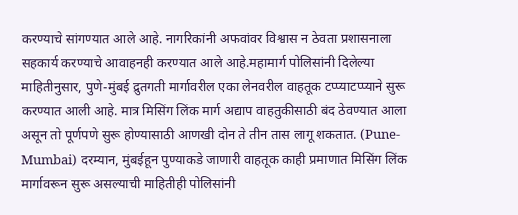करण्याचे सांगण्यात आले आहे. नागरिकांनी अफवांवर विश्वास न ठेवता प्रशासनाला सहकार्य करण्याचे आवाहनही करण्यात आले आहे.महामार्ग पोलिसांनी दिलेल्या माहितीनुसार, पुणे-मुंबई द्रुतगती मार्गावरील एका लेनवरील वाहतूक टप्प्याटप्प्याने सुरू करण्यात आली आहे. मात्र मिसिंग लिंक मार्ग अद्याप वाहतुकीसाठी बंद ठेवण्यात आला असून तो पूर्णपणे सुरू होण्यासाठी आणखी दोन ते तीन तास लागू शकतात. (Pune-Mumbai) दरम्यान, मुंबईहून पुण्याकडे जाणारी वाहतूक काही प्रमाणात मिसिंग लिंक मार्गावरून सुरू असल्याची माहितीही पोलिसांनी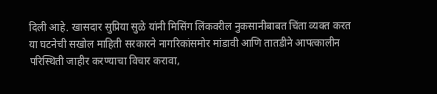दिली आहे. खासदार सुप्रिया सुळे यांनी मिसिंग लिंकवरील नुकसानीबाबत चिंता व्यक्त करत या घटनेची सखोल माहिती सरकारने नागरिकांसमोर मांडावी आणि तातडीने आपत्कालीन परिस्थिती जाहीर करण्याचा विचार करावा,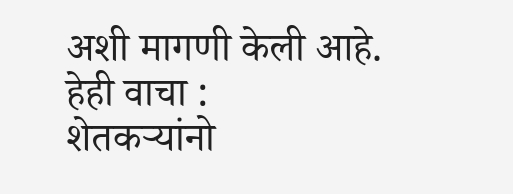अशी मागणी केली आहे.
हेही वाचा :
शेतकऱ्यांनो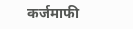कर्जमाफी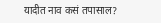यादीत नाव कसं तपासाल?